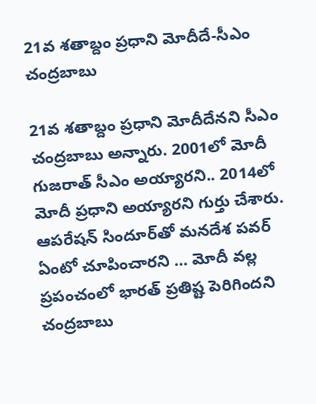21వ శతాబ్దం ప్రధాని మోదీదే-సీఎం చంద్రబాబు

21వ శతాబ్దం ప్రధాని మోదీదేనని సీఎం చంద్రబాబు అన్నారు. 2001లో మోదీ గుజరాత్ సీఎం అయ్యారని.. 2014లో మోదీ ప్రధాని అయ్యారని గుర్తు చేశారు. ఆపరేషన్ సిందూర్‌తో మనదేశ పవర్ ఏంటో చూపించారని … మోదీ వల్ల ప్రపంచంలో భారత్ ప్రతిష్ట పెరిగిందని చంద్రబాబు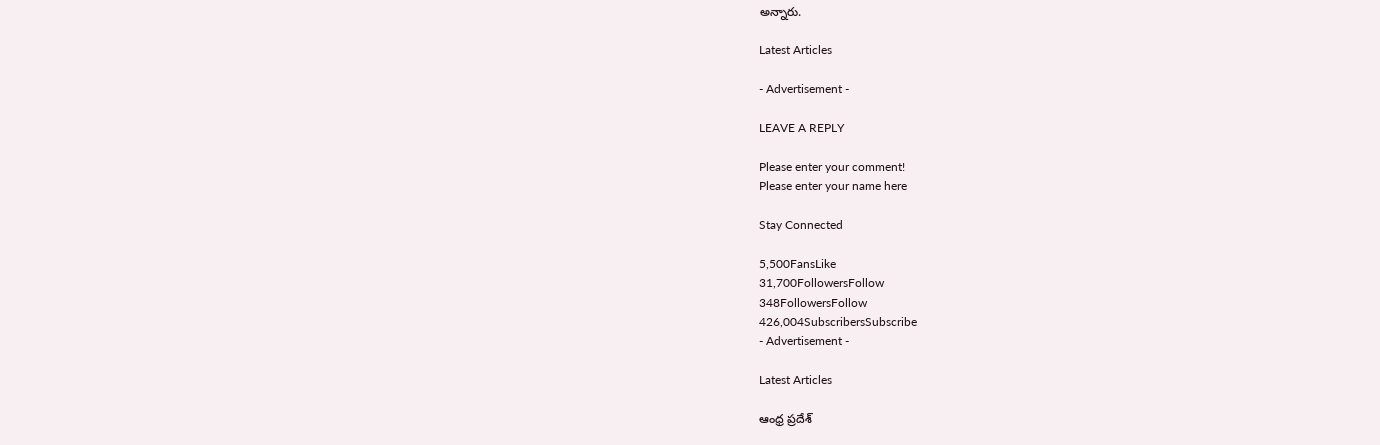అన్నారు.

Latest Articles

- Advertisement -

LEAVE A REPLY

Please enter your comment!
Please enter your name here

Stay Connected

5,500FansLike
31,700FollowersFollow
348FollowersFollow
426,004SubscribersSubscribe
- Advertisement -

Latest Articles

ఆంధ్ర ప్రదేశ్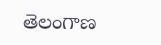తెలంగాణ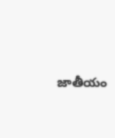జాతీయం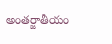అంతర్జాతీయం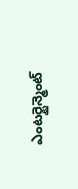ఎంటర్టైన్మెంట్